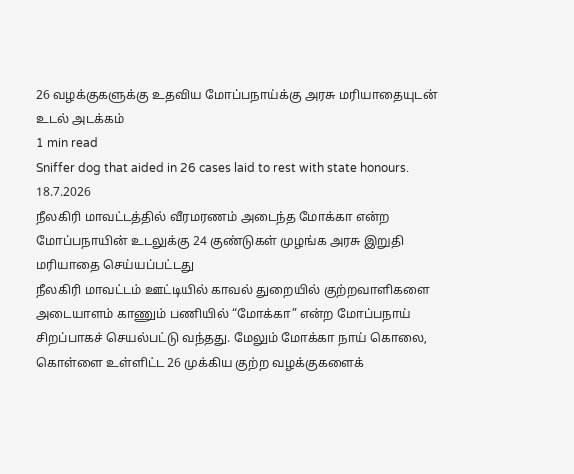26 வழக்குகளுக்கு உதவிய மோப்பநாய்க்கு அரசு மரியாதையுடன் உடல் அடக்கம்
1 min read
Sniffer dog that aided in 26 cases laid to rest with state honours.
18.7.2026
நீலகிரி மாவட்டத்தில் வீரமரணம் அடைந்த மோக்கா என்ற மோப்பநாயின் உடலுக்கு 24 குண்டுகள் முழங்க அரசு இறுதி மரியாதை செய்யப்பட்டது
நீலகிரி மாவட்டம் ஊட்டியில் காவல் துறையில் குற்றவாளிகளை அடையாளம் காணும் பணியில் “மோக்கா” என்ற மோப்பநாய் சிறப்பாகச் செயல்பட்டு வந்தது. மேலும் மோக்கா நாய் கொலை, கொள்ளை உள்ளிட்ட 26 முக்கிய குற்ற வழக்குகளைக்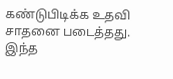கண்டுபிடிக்க உதவி சாதனை படைத்தது.
இந்த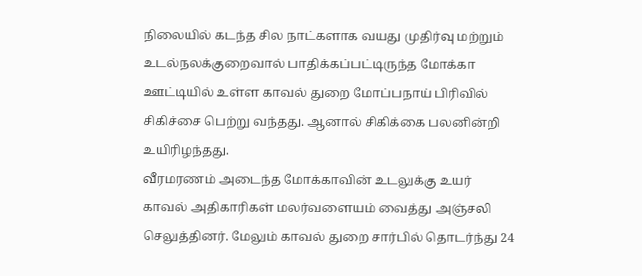நிலையில் கடந்த சில நாட்களாக வயது முதிர்வு மற்றும் உடல்நலக்குறைவால் பாதிக்கப்பட்டிருந்த மோக்கா ஊட்டியில் உள்ள காவல் துறை மோப்பநாய் பிரிவில் சிகிச்சை பெற்று வந்தது. ஆனால் சிகிக்கை பலனின்றி உயிரிழந்தது.
வீரமரணம் அடைந்த மோக்காவின் உடலுக்கு உயர் காவல் அதிகாரிகள் மலர்வளையம் வைத்து அஞ்சலி செலுத்தினர். மேலும் காவல் துறை சார்பில் தொடர்ந்து 24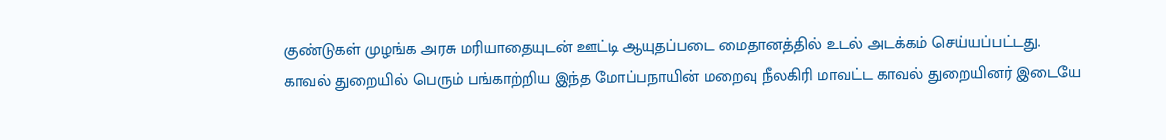குண்டுகள் முழங்க அரசு மரியாதையுடன் ஊட்டி ஆயுதப்படை மைதானத்தில் உடல் அடக்கம் செய்யப்பட்டது.
காவல் துறையில் பெரும் பங்காற்றிய இந்த மோப்பநாயின் மறைவு நீலகிரி மாவட்ட காவல் துறையினர் இடையே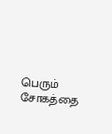பெரும் சோகத்தை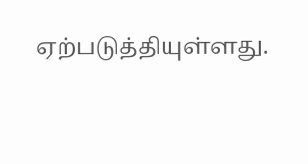ஏற்படுத்தியுள்ளது.